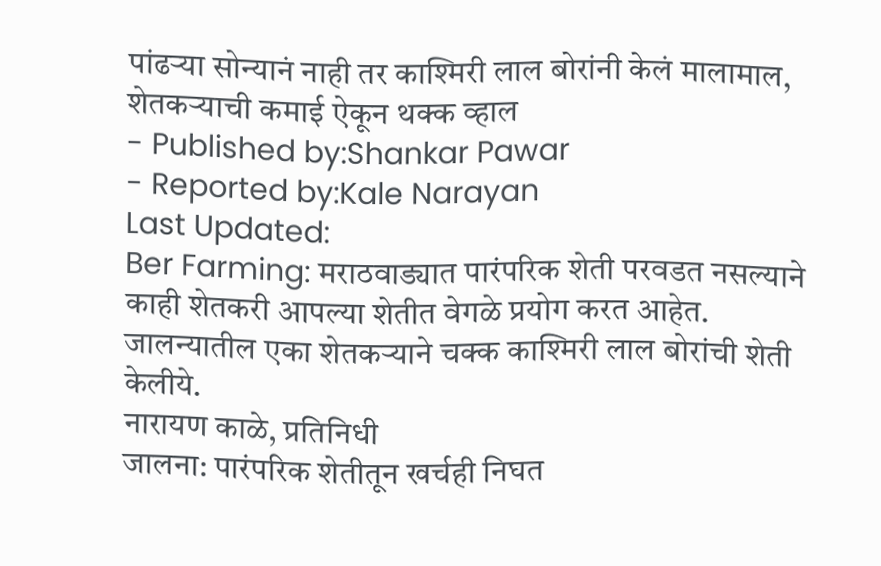पांढऱ्या सोन्यानं नाही तर काश्मिरी लाल बोरांनी केलं मालामाल, शेतकऱ्याची कमाई ऐकून थक्क व्हाल
- Published by:Shankar Pawar
- Reported by:Kale Narayan
Last Updated:
Ber Farming: मराठवाड्यात पारंपरिक शेती परवडत नसल्याने काही शेतकरी आपल्या शेतीत वेगळे प्रयोग करत आहेत. जालन्यातील एका शेतकऱ्याने चक्क काश्मिरी लाल बोरांची शेती केलीये.
नारायण काळे, प्रतिनिधी
जालना: पारंपरिक शेतीतून खर्चही निघत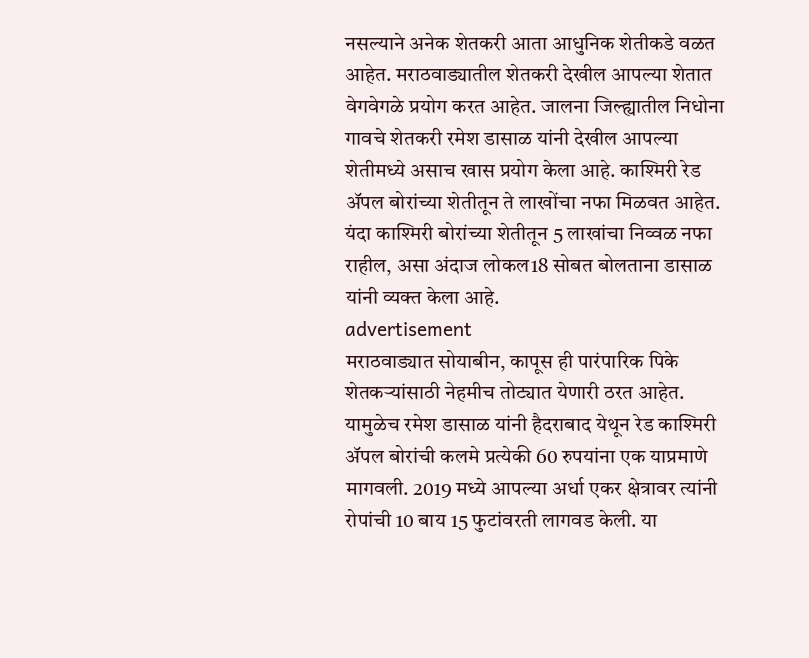नसल्याने अनेक शेतकरी आता आधुनिक शेतीकडे वळत आहेत. मराठवाड्यातील शेतकरी देखील आपल्या शेतात वेगवेगळे प्रयोग करत आहेत. जालना जिल्ह्यातील निधोना गावचे शेतकरी रमेश डासाळ यांनी देखील आपल्या शेतीमध्ये असाच खास प्रयोग केला आहे. काश्मिरी रेड ॲपल बोरांच्या शेतीतून ते लाखोंचा नफा मिळवत आहेत. यंदा काश्मिरी बोरांच्या शेतीतून 5 लाखांचा निव्वळ नफा राहील, असा अंदाज लोकल18 सोबत बोलताना डासाळ यांनी व्यक्त केला आहे.
advertisement
मराठवाड्यात सोयाबीन, कापूस ही पारंपारिक पिके शेतकऱ्यांसाठी नेहमीच तोट्यात येणारी ठरत आहेत. यामुळेच रमेश डासाळ यांनी हैदराबाद येथून रेड काश्मिरी ॲपल बोरांची कलमे प्रत्येकी 60 रुपयांना एक याप्रमाणे मागवली. 2019 मध्ये आपल्या अर्धा एकर क्षेत्रावर त्यांनी रोपांची 10 बाय 15 फुटांवरती लागवड केली. या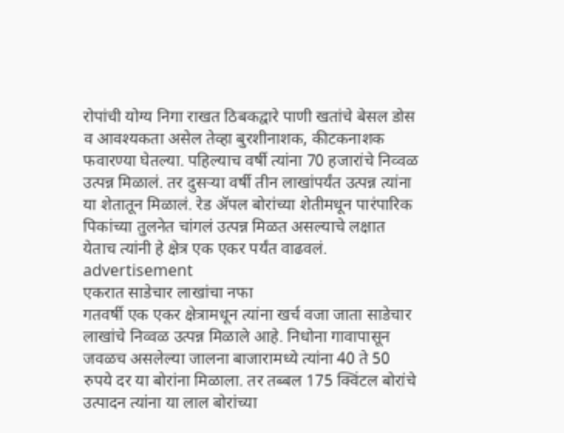रोपांची योग्य निगा राखत ठिबकद्वारे पाणी खतांचे बेसल डोस व आवश्यकता असेल तेव्हा बुरशीनाशक, कीटकनाशक फवारण्या घेतल्या. पहिल्याच वर्षी त्यांना 70 हजारांचे निव्वळ उत्पन्न मिळालं. तर दुसऱ्या वर्षी तीन लाखांपर्यंत उत्पन्न त्यांना या शेतातून मिळालं. रेड ॲपल बोरांच्या शेतीमधून पारंपारिक पिकांच्या तुलनेत चांगलं उत्पन्न मिळत असल्याचे लक्षात येताच त्यांनी हे क्षेत्र एक एकर पर्यंत वाढवलं.
advertisement
एकरात साडेचार लाखांचा नफा
गतवर्षी एक एकर क्षेत्रामधून त्यांना खर्च वजा जाता साडेचार लाखांचे निव्वळ उत्पन्न मिळाले आहे. निधोना गावापासून जवळच असलेल्या जालना बाजारामध्ये त्यांना 40 ते 50 रुपये दर या बोरांना मिळाला. तर तब्बल 175 क्विंटल बोरांचे उत्पादन त्यांना या लाल बोरांच्या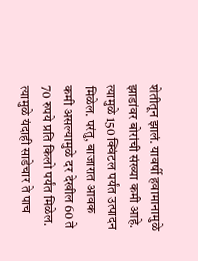शेतीतून झालं. यावर्षी हवामानामुळे झाडांवर बोरांची संख्या कमी आहे. त्यामुळे 150 क्विंटल पर्यंत उत्पादन मिळेल. परंतु, बाजारात आवक कमी असल्यामुळे दर देखील 60 ते 70 रुपये प्रति किलो पर्यंत मिळेल. त्यामुळे यंदाही साडेचार ते पाच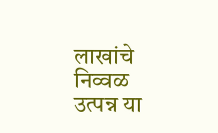लाखांचे निव्वळ उत्पन्न या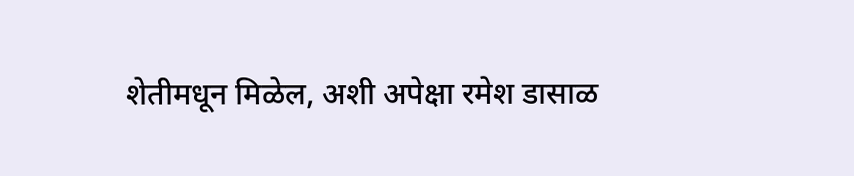शेतीमधून मिळेल, अशी अपेक्षा रमेश डासाळ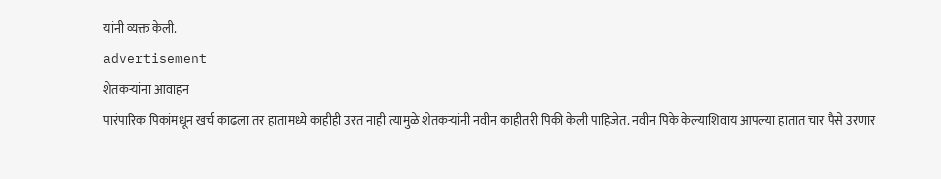यांनी व्यक्त केली.
advertisement
शेतकऱ्यांना आवाहन
पारंपारिक पिकांमधून खर्च काढला तर हातामध्ये काहीही उरत नाही त्यामुळे शेतकऱ्यांनी नवीन काहीतरी पिकी केली पाहिजेत. नवीन पिके केल्याशिवाय आपल्या हातात चार पैसे उरणार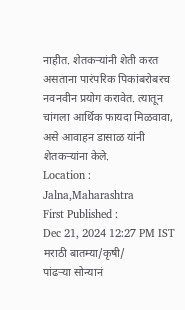नाहीत. शेतकऱ्यांनी शेती करत असताना पारंपरिक पिकांबरोबरच नवनवीन प्रयोग करावेत. त्यातून चांगला आर्थिक फायदा मिळवावा, असे आवाहन डासाळ यांनी शेतकऱ्यांना केले.
Location :
Jalna,Maharashtra
First Published :
Dec 21, 2024 12:27 PM IST
मराठी बातम्या/कृषी/
पांढऱ्या सोन्यानं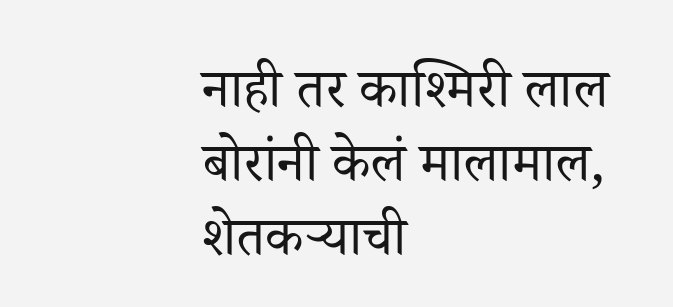नाही तर काश्मिरी लाल बोरांनी केलं मालामाल, शेतकऱ्याची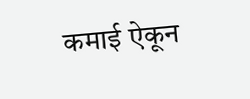कमाई ऐकून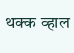थक्क व्हाल